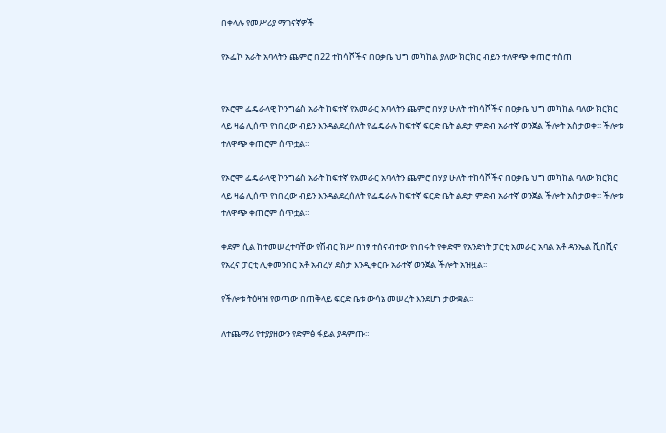በቀላሉ የመሥሪያ ማገናኛዎች

የኦፌኮ አራት አባላትን ጨምሮ በ22 ተከሳሾችና በዐቃቤ ህግ መካከል ያለው ክርክር ብይን ተለዋጭ ቀጠሮ ተሰጠ


የኦሮሞ ፌዴራላዊ ኮንግሬስ አራት ከፍተኛ የአመራር አባላትን ጨምሮ በሃያ ሁለት ተከሳሾችና በዐቃቤ ህግ መካከል ባለው ክርክር ላይ ዛሬ ሊሰጥ የነበረው ብይን እንዳልደረሰለት የፌዴራሉ ከፍተኛ ፍርድ ቤት ልደታ ምድብ አራተኛ ወንጀል ችሎት አስታወቀ፡፡ ችሎቱ ተለዋጭ ቀጠሮም ሰጥቷል።

የኦሮሞ ፌዴራላዊ ኮንግሬስ አራት ከፍተኛ የአመራር አባላትን ጨምሮ በሃያ ሁለት ተከሳሾችና በዐቃቤ ህግ መካከል ባለው ክርክር ላይ ዛሬ ሊሰጥ የነበረው ብይን እንዳልደረሰለት የፌዴራሉ ከፍተኛ ፍርድ ቤት ልደታ ምድብ አራተኛ ወንጀል ችሎት አስታወቀ፡፡ ችሎቱ ተለዋጭ ቀጠሮም ሰጥቷል።

ቀደም ሲል ከተመሠረተባቸው የሽብር ክሥ በነፃ ተሰናብተው የነበሩት የቀድሞ የአንድነት ፓርቲ አመራር አባል አቶ ዳንኤል ሺበሺና የአረና ፓርቲ ሊቀመንበር አቶ አብረሃ ደስታ እንዲቀርቡ አራተኛ ወንጀል ችሎት አዝዟል፡፡

የችሎቱ ትዕዛዝ የወጣው በጠቅላይ ፍርድ ቤቱ ውሳኔ መሠረት እንደሆነ ታውቋል፡፡

ለተጨማሪ የተያያዘውን የድምፅ ፋይል ያዳምጡ።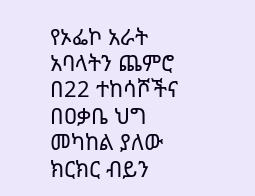የኦፌኮ አራት አባላትን ጨምሮ በ22 ተከሳሾችና በዐቃቤ ህግ መካከል ያለው ክርክር ብይን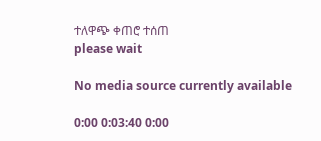ተለዋጭ ቀጠሮ ተሰጠ
please wait

No media source currently available

0:00 0:03:40 0:00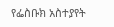የፌስቡክ አስተያየት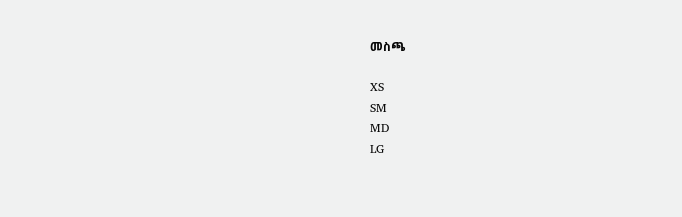መስጫ

XS
SM
MD
LG